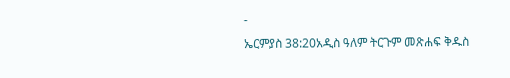-
ኤርምያስ 38:20አዲስ ዓለም ትርጉም መጽሐፍ ቅዱስ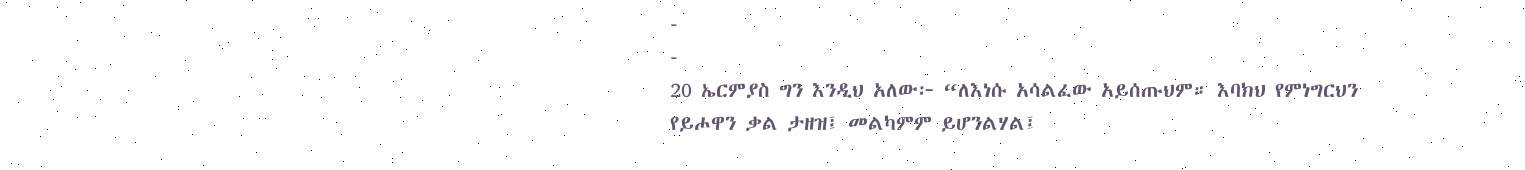-
-
20 ኤርምያስ ግን እንዲህ አለው፦ “ለእነሱ አሳልፈው አይሰጡህም። እባክህ የምነግርህን የይሖዋን ቃል ታዘዝ፤ መልካምም ይሆንልሃል፤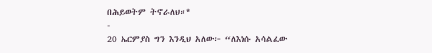በሕይወትም ትኖራለህ።*
-
20 ኤርምያስ ግን እንዲህ አለው፦ “ለእነሱ አሳልፈው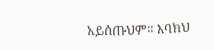አይሰጡህም። እባክህ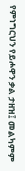የምነግርህን የይሖዋን ቃል ታዘዝ፤ መልካምም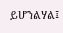ይሆንልሃል፤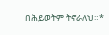በሕይወትም ትኖራለህ።*